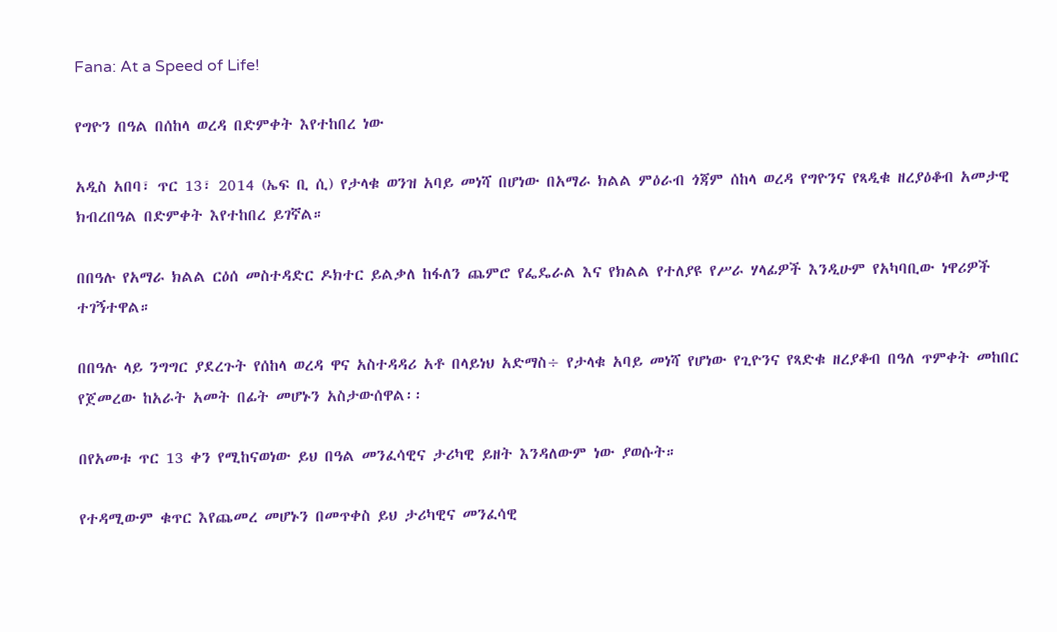Fana: At a Speed of Life!

የግዮን በዓል በሰከላ ወረዳ በድምቀት እየተከበረ ነው

አዲስ አበባ፣ ጥር 13፣ 2014 (ኤፍ ቢ ሲ) የታላቁ ወንዝ አባይ መነሻ በሆነው በአማራ ክልል ምዕራብ ጎጃም ሰከላ ወረዳ የግዮንና የጻዲቁ ዘረያዕቆብ አመታዊ ክብረበዓል በድምቀት እየተከበረ ይገኛል።

በበዓሉ የአማራ ክልል ርዕሰ መስተዳድር ዶክተር ይልቃለ ከፋለን ጨምሮ የፌዴራል እና የክልል የተለያዩ የሥራ ሃላፊዎች እንዲሁም የአካባቢው ነዋሪዎች ተገኝተዋል።

በበዓሉ ላይ ንግግር ያደረጉት የሰከላ ወረዳ ዋና አስተዳዳሪ አቶ በላይነህ አድማስ÷ የታላቁ አባይ መነሻ የሆነው የጊዮንና የጻድቁ ዘረያቆብ በዓለ ጥምቀት መከበር የጀመረው ከአራት አመት በፊት መሆኑን አስታውሰዋል፡፡

በየአመቱ ጥር 13 ቀን የሚከናወነው ይህ በዓል መንፈሳዊና ታሪካዊ ይዘት እንዳለውም ነው ያወሱት።

የተዳሚውም ቁጥር እየጨመረ መሆኑን በመጥቀስ ይህ ታሪካዊና መንፈሳዊ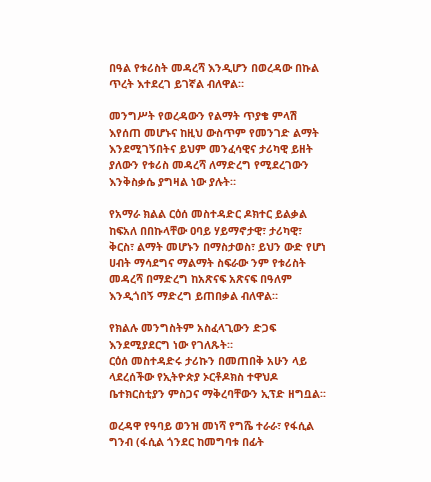በዓል የቱሪስት መዳረሻ እንዲሆን በወረዳው በኩል ጥረት እተደረገ ይገኛል ብለዋል።

መንግሥት የወረዳውን የልማት ጥያቄ ምላሽ እየሰጠ መሆኑና ከዚህ ውስጥም የመንገድ ልማት እንደሚገኝበትና ይህም መንፈሳዊና ታሪካዊ ይዘት ያለውን የቱሪስ መዳረሻ ለማድረግ የሚደረገውን እንቅስቃሴ ያግዛል ነው ያሉት።

የአማራ ክልል ርዕሰ መስተዳድር ዶክተር ይልቃል ከፍአለ በበኩላቸው ዐባይ ሃይማኖታዊ፣ ታሪካዊ፣ ቅርስ፣ ልማት መሆኑን በማስታወስ፣ ይህን ውድ የሆነ ሀብት ማሳደግና ማልማት ስፍራው ንም የቱሪስት መዳረሻ በማድረግ ከአጽናፍ አጽናፍ በዓለም እንዲጎበኝ ማድረግ ይጠበቃል ብለዋል።

የክልሉ መንግስትም አስፈላጊውን ድጋፍ እንደሚያደርግ ነው የገለጹት።
ርዕሰ መስተዳድሩ ታሪኩን በመጠበቅ አሁን ላይ ላደረሰችው የኢትዮጵያ ኦርቶዶክስ ተዋህዶ ቤተክርስቲያን ምስጋና ማቅረባቸውን ኢፕድ ዘግቧል፡፡

ወረዳዋ የዓባይ ወንዝ መነሻ የግሼ ተራራ፣ የፋሲል ግንብ (ፋሲል ጎንደር ከመግባቱ በፊት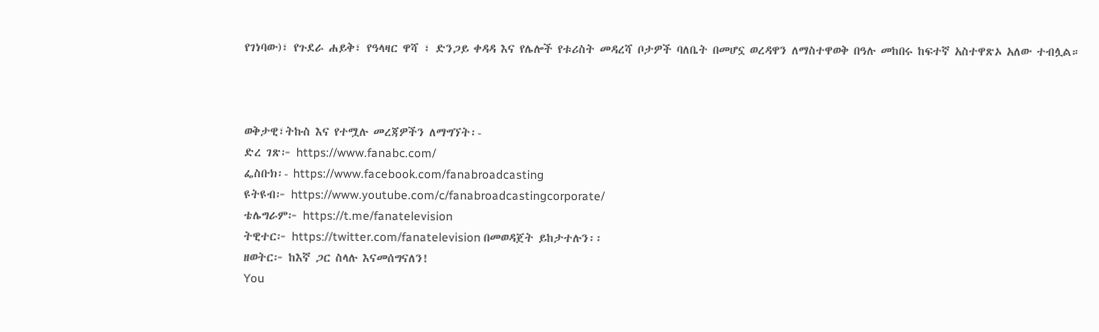የገነባው)፣ የጉደራ ሐይቅ፣ የዓላዛር ዋሻ ፣ ድንጋይ ቀዳዳ እና የሌሎች የቱሪስት መዳረሻ ቦታዎች ባለቤት በመሆኗ ወረዳዋን ለማስተዋወቅ በዓሉ መከበሩ ከፍተኛ አስተዋጽኦ አለው ተብሏል።



ወቅታዊ፣ትኩስ እና የተሟሉ መረጃዎችን ለማግኘት፡-
ድረ ገጽ፦ https://www.fanabc.com/
ፌስቡክ፡- https://www.facebook.com/fanabroadcasting
ዩትዩብ፦ https://www.youtube.com/c/fanabroadcastingcorporate/
ቴሌግራም፦ https://t.me/fanatelevision
ትዊተር፦ https://twitter.com/fanatelevision በመወዳጀት ይከታተሉን፡፡
ዘወትር፦ ከእኛ ጋር ስላሉ እናመሰግናለን!
You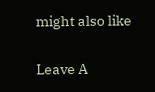might also like

Leave A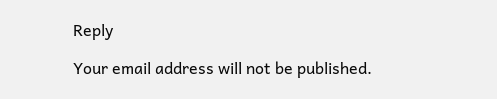Reply

Your email address will not be published.